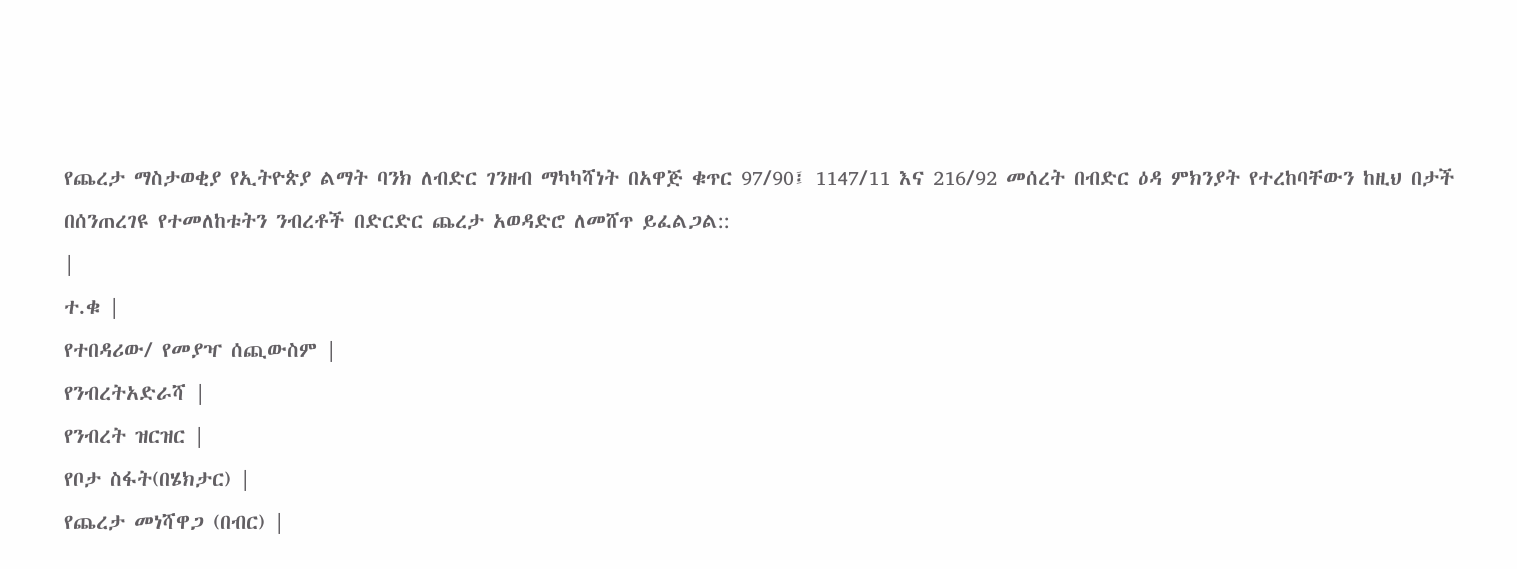የጨረታ ማስታወቂያ የኢትዮጵያ ልማት ባንክ ለብድር ገንዘብ ማካካሻነት በአዋጅ ቁጥር 97/90፤ 1147/11 እና 216/92 መሰረት በብድር ዕዳ ምክንያት የተረከባቸውን ከዚህ በታች በሰንጠረገዩ የተመለከቱትን ንብረቶች በድርድር ጨረታ አወዳድሮ ለመሸጥ ይፈልጋል::
|
ተ.ቁ |
የተበዳሪው/ የመያዣ ሰጪውስም |
የንብረትአድራሻ |
የንብረት ዝርዝር |
የቦታ ስፋት(በሄክታር) |
የጨረታ መነሻዋጋ (በብር) |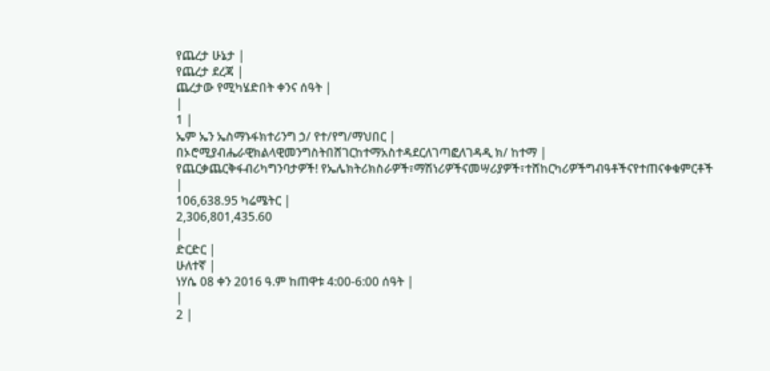የጨረታ ሁኔታ |
የጨረታ ደረጃ |
ጨረታው የሚካሄድበት ቀንና ሰዓት |
|
1 |
ኤም ኤን ኤስማኑፋክተሪንግ ኃ/ የተ/የግ/ማህበር |
በኦሮሚያብሔራዊክልላዊመንግስትበሸገርከተማአስተዳደርለገጣፎለገዳዲ ክ/ ከተማ |
የጨርቃጨርቅፋብሪካግንባታዎች! የኤሌክትሪክስራዎች፣ማሽነሪዎችናመሣሪያዎች፣ተሸከርካሪዎችግብዓቶችናየተጠናቀቁምርቶች |
106,638.95 ካሬሜትር |
2,306,801,435.60
|
ድርድር |
ሁለተኛ |
ነሃሴ 08 ቀን 2016 ዓ.ም ከጠዋቱ 4:00-6:00 ሰዓት |
|
2 |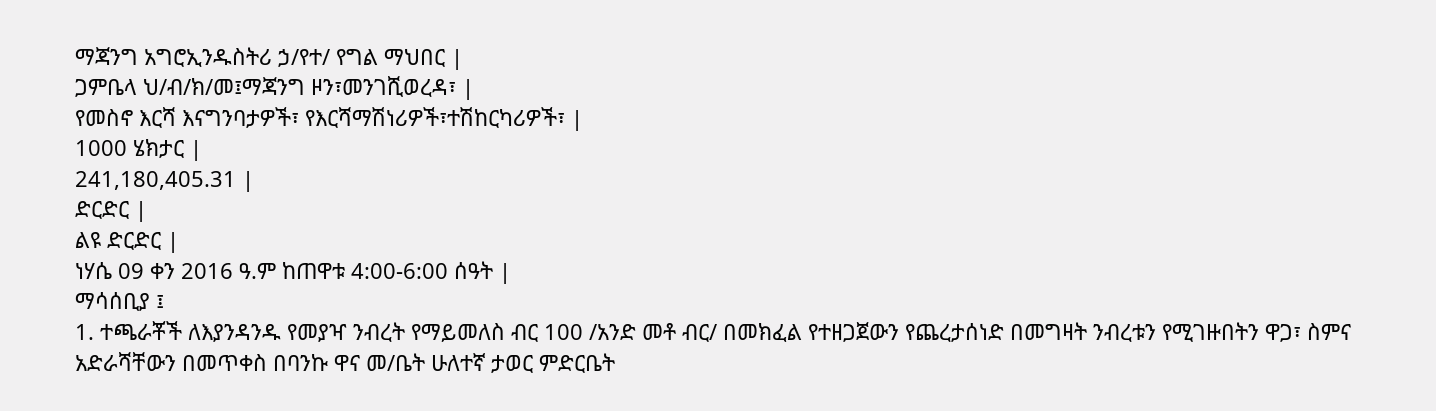ማጃንግ አግሮኢንዱስትሪ ኃ/የተ/ የግል ማህበር |
ጋምቤላ ህ/ብ/ክ/መ፤ማጃንግ ዞን፣መንገሺወረዳ፣ |
የመስኖ እርሻ እናግንባታዎች፣ የእርሻማሽነሪዎች፣ተሽከርካሪዎች፣ |
1000 ሄክታር |
241,180,405.31 |
ድርድር |
ልዩ ድርድር |
ነሃሴ 09 ቀን 2016 ዓ.ም ከጠዋቱ 4:00-6:00 ሰዓት |
ማሳሰቢያ ፤
1. ተጫራቾች ለእያንዳንዱ የመያዣ ንብረት የማይመለስ ብር 100 /አንድ መቶ ብር/ በመክፈል የተዘጋጀውን የጨረታሰነድ በመግዛት ንብረቱን የሚገዙበትን ዋጋ፣ ስምና አድራሻቸውን በመጥቀስ በባንኩ ዋና መ/ቤት ሁለተኛ ታወር ምድርቤት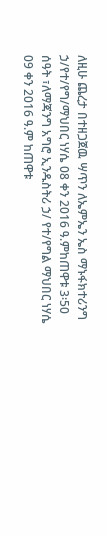ለዚሁ ጨረታ በተዘጋጀዉ ሣጥን ለኤምኤን ኤስ ማኑፋክተሪንግ ኃ/የተ/የግ/ማህበር ነሃሴ 08 ቀን 2016 ዓ.ምከጠዋቱ 3፡50 ሰዓት ፣ለማጃንግ አግሮ ኢንዱስትሪ ኃ/ የተ/የግል ማህበር ነሃሴ 09 ቀን 2016 ዓ.ም ከጠዋቱ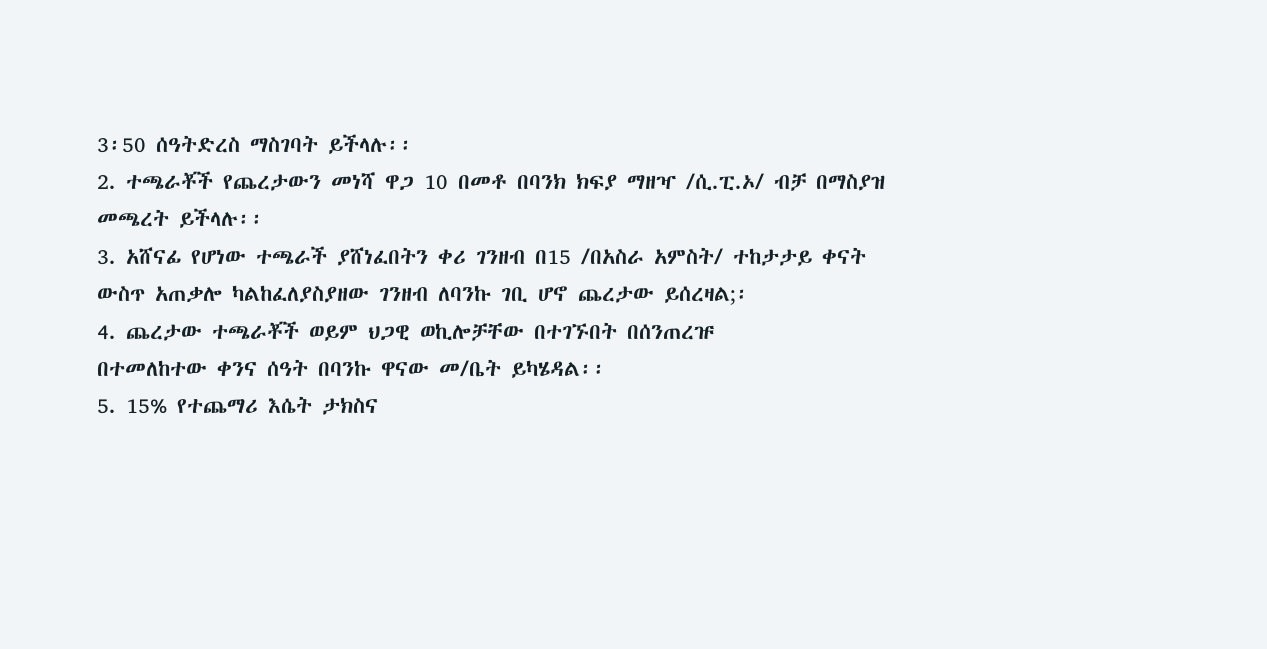3፡50 ሰዓትድረስ ማስገባት ይችላሉ፡፡
2. ተጫራቾች የጨረታውን መነሻ ዋጋ 10 በመቶ በባንክ ክፍያ ማዘዣ /ሲ.ፒ.ኦ/ ብቻ በማስያዝ መጫረት ይችላሉ፡፡
3. አሸናፊ የሆነው ተጫራች ያሸነፈበትን ቀሪ ገንዘብ በ15 /በአስራ አምስት/ ተከታታይ ቀናት ውስጥ አጠቃሎ ካልከፈለያስያዘው ገንዘብ ለባንኩ ገቢ ሆኖ ጨረታው ይሰረዛል;፡
4. ጨረታው ተጫራቾች ወይም ህጋዊ ወኪሎቻቸው በተገኙበት በሰንጠረዡ
በተመለከተው ቀንና ሰዓት በባንኩ ዋናው መ/ቤት ይካሄዳል፡፡
5. 15% የተጨማሪ እሴት ታክስና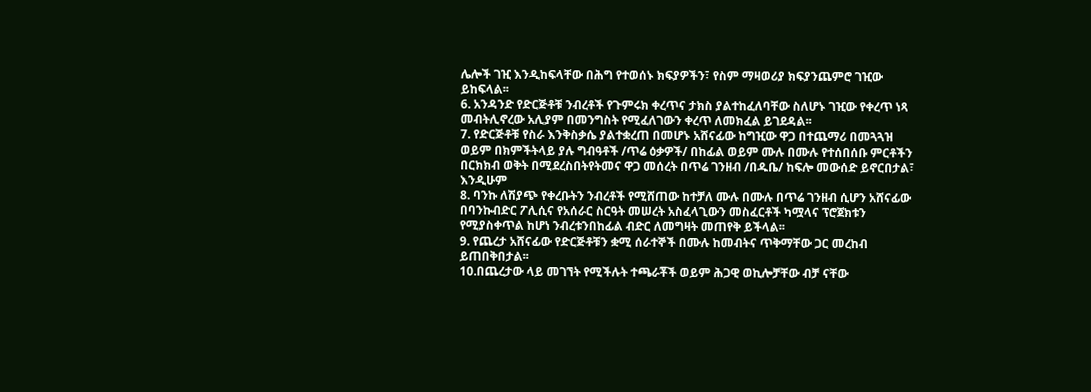ሌሎች ገዢ እንዲከፍላቸው በሕግ የተወሰኑ ክፍያዎችን፣ የስም ማዛወሪያ ክፍያንጨምሮ ገዢው ይከፍላል፡፡
6. አንዳንድ የድርጅቶቹ ንብረቶች የጉምሩክ ቀረጥና ታክስ ያልተከፈለባቸው ስለሆኑ ገዢው የቀረጥ ነጻ መብትሊኖረው አሊያም በመንግስት የሚፈለገውን ቀረጥ ለመክፈል ይገደዳል፡፡
7. የድርጅቶቹ የስራ እንቅስቃሴ ያልተቋረጠ በመሆኑ አሸናፊው ከግዢው ዋጋ በተጨማሪ በመጓጓዝ ወይም በክምችትላይ ያሉ ግብዓቶች /ጥሬ ዕቃዎች/ በከፊል ወይም ሙሉ በሙሉ የተሰበሰቡ ምርቶችን በርክክብ ወቅት በሚደረስበትየትመና ዋጋ መሰረት በጥሬ ገንዘብ /በዱቤ/ ከፍሎ መውሰድ ይኖርበታል፣ እንዲሁም
8. ባንኩ ለሽያጭ የቀረቡትን ንብረቶች የሚሸጠው ከተቻለ ሙሉ በሙሉ በጥሬ ገንዘብ ሲሆን አሸናፊው በባንኩብድር ፖሊሲና የአሰራር ስርዓት መሠረት አስፈላጊውን መስፈርቶች ካሟላና ፕሮጀክቱን የሚያስቀጥል ከሆነ ንብረቱንበከፊል ብድር ለመግዛት መጠየቅ ይችላል፡፡
9. የጨረታ አሸናፊው የድርጅቶቹን ቋሚ ሰራተኞች በሙሉ ከመብትና ጥቅማቸው ጋር መረከብ ይጠበቅበታል፡፡
10.በጨረታው ላይ መገኘት የሚችሉት ተጫራቾች ወይም ሕጋዊ ወኪሎቻቸው ብቻ ናቸው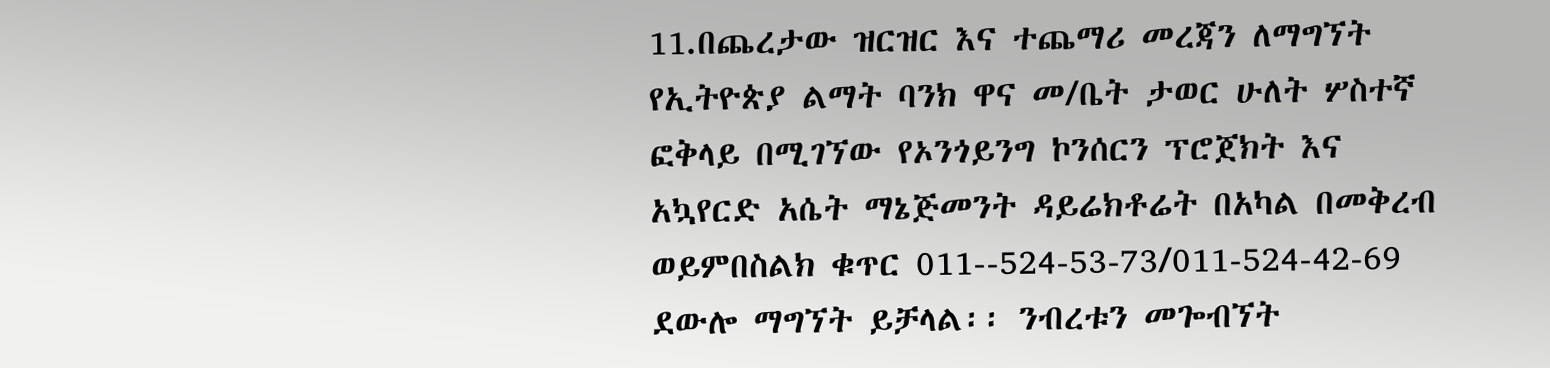11.በጨረታው ዝርዝር እና ተጨማሪ መረጃን ለማግኘት የኢትዮጵያ ልማት ባንክ ዋና መ/ቤት ታወር ሁለት ሦስተኛ ፎቅላይ በሚገኘው የኦንጎይንግ ኮንሰርን ፕሮጀክት እና አኳየርድ አሴት ማኔጅመንት ዳይሬክቶሬት በአካል በመቅረብ ወይምበስልክ ቁጥር 011--524-53-73/011-524-42-69 ደውሎ ማግኘት ይቻላል፡፡ ንብረቱን መጐብኘት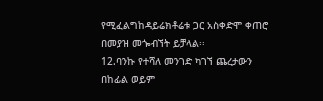የሚፈልግከዳይሬክቶሬቱ ጋር አስቀድሞ ቀጠሮ በመያዝ መጐብኘት ይቻላል፡፡
12.ባንኩ የተሻለ መንገድ ካገኘ ጨረታውን በከፊል ወይም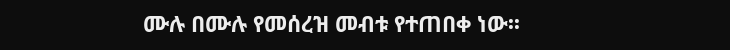ሙሉ በሙሉ የመሰረዝ መብቱ የተጠበቀ ነው፡፡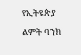የኢትዩጵያ ልምት ባንክ